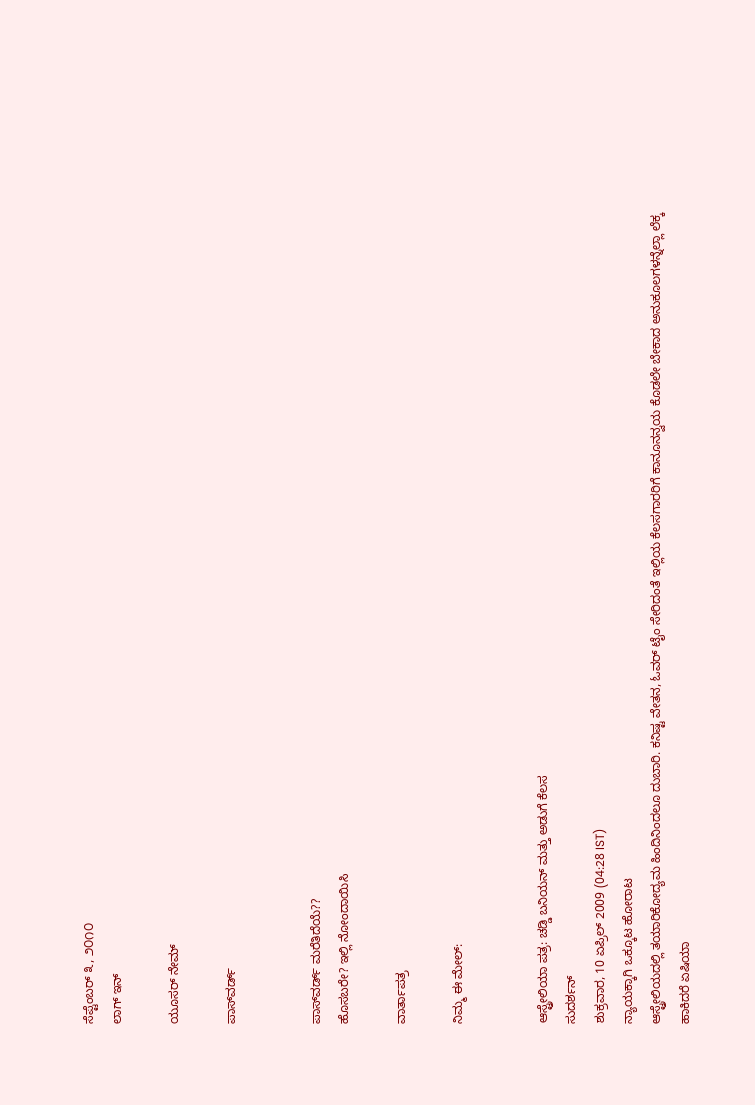ಸೆಪ್ಟೆಂಬರ್ ೩, ೨೦೧೦
ಲಾಗ್ ಇನ್

ಯೂಸರ್ ನೇಮ್

ಪಾಸ್‌ವರ್ಡ್


ಪಾಸ್‌ವರ್ಡ್ ಮರೆತಿದೆಯೆ??
ಹೊಸಬರೇ? ಇಲ್ಲಿ ನೋಂದಾಯಿಸಿ

ವಾರ್ತಾಪತ್ರ

ನಿಮ್ಮ ಈ ಮೇಲ್:


ಆಸ್ಟ್ರೇಲಿಯಾ ಪತ್ರ: ಚಡ್ಡಿ ಬನಿಯನ್ ಮತ್ತು ಅಡುಗೆ ಕೆಲಸ
ಸುದರ್ಶನ್
ಶುಕ್ರವಾರ, 10 ಏಪ್ರಿಲ್ 2009 (04:28 IST)
ನ್ಯಾಯಕ್ಕಾಗಿ ಒಕ್ಕೂಟ ಹೋರಾಟ
ಆಸ್ಟ್ರೇಲಿಯದಲ್ಲಿ ತಯಾರಿಕೋದ್ಯಮ ಹಿಂದಿನಿಂದಲೂ ದುಬಾರಿ. ಕನಿಷ್ಟ ವೇತನ, ಓವರ್ ಟೈಂ ಸೇರಿದಂತೆ ಇಲ್ಲಿಯ ಕೆಲಸಗಾರರಿಗೆ ಕಾನೂನನ್ವಯ ಕೊಡಲೇ ಬೇಕಾದ ಅನುಕೂಲಗಳನ್ನೆಲ್ಲಾ ಲೆಕ್ಕ ಹಾಕಿದರೆ ಏಷಿಯಾ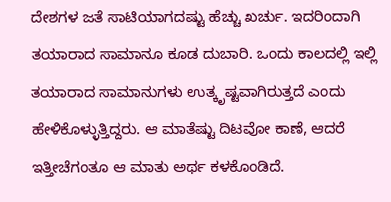ದೇಶಗಳ ಜತೆ ಸಾಟಿಯಾಗದಷ್ಟು ಹೆಚ್ಚು ಖರ್ಚು. ಇದರಿಂದಾಗಿ ತಯಾರಾದ ಸಾಮಾನೂ ಕೂಡ ದುಬಾರಿ. ಒಂದು ಕಾಲದಲ್ಲಿ ಇಲ್ಲಿ ತಯಾರಾದ ಸಾಮಾನುಗಳು ಉತ್ಕೃಷ್ಟವಾಗಿರುತ್ತದೆ ಎಂದು ಹೇಳಿಕೊಳ್ಳುತ್ತಿದ್ದರು. ಆ ಮಾತೆಷ್ಟು ದಿಟವೋ ಕಾಣೆ, ಆದರೆ ಇತ್ತೀಚೆಗಂತೂ ಆ ಮಾತು ಅರ್ಥ ಕಳಕೊಂಡಿದೆ.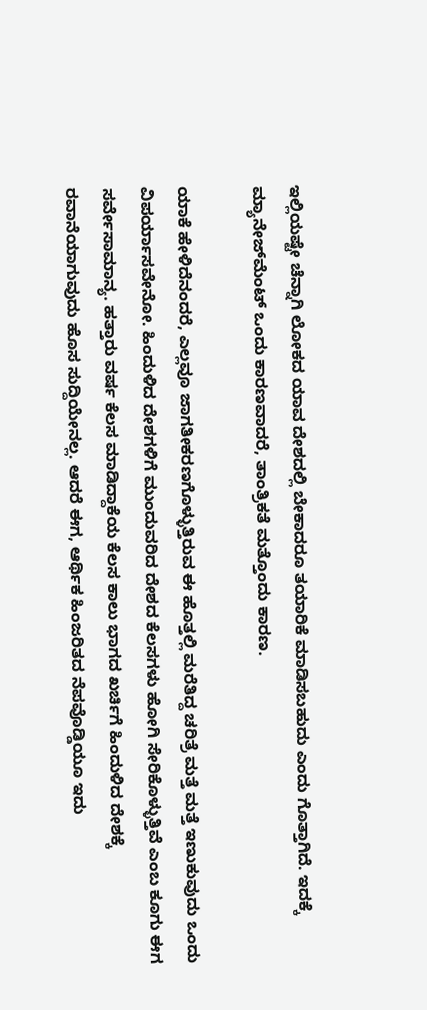ಇಲ್ಲಿಯಷ್ಟೇ ಚೆನ್ನಾಗಿ ಲೋಕದ ಯಾವ ದೇಶದಲ್ಲಿ ಬೇಕಾದರೂ ತಯಾರಿಕೆ ಮಾಡಿಸಬಹುದು ಎಂದು ಗೊತ್ತಾಗಿದೆ. ಇದಕ್ಕೆ ಮ್ಯಾನೇಜ್‌ಮೆಂಟ್ ಒಂದು ಕಾರಣವಾದರೆ, ತಾಂತ್ರಿಕತೆ ಮತ್ತೊಂದು ಕಾರಣ.

ಯಾಕೆ ಹೇಳಿದೆನಂದರೆ, ಎಲ್ಲವೂ ಜಾಗತೀಕರಣಗೊಳ್ಳುತ್ತಿರುವ ಈ ಹೊತ್ತಲ್ಲಿ ಮರೆತಿದ್ದ ಚರಿತ್ರೆ ಮತ್ತೆ ಮತ್ತೆ ಇಣುಕುವುದು ಒಂದು ವಿಪರ್ಯಾಸವೇನೋ. ಹಿಂದುಳಿದ ದೇಶಗಳಿಗೆ ಮುಂದುವರಿದ ದೇಶದ ಕೆಲಸಗಳು ಹೋಗಿ ಸೇರಿಕೊಳ್ಳುತ್ತಿವೆ ಎಂಬ ಕೂಗು ಈಗ ಸರ್ವೇಸಾಮಾನ್ಯ. ಹತ್ತಾರು ವರ್ಷ ಕೆಲಸ ಮಾಡಿದ್ದಾಕೆಯ ಕೆಲಸ ಕಾಲು ಭಾಗದ ಖರ್ಚಿಗೆ ಹಿಂದುಳಿದ ದೇಶಕ್ಕೆ ರವಾನೆಯಾಗುವುದು ಹೊಸ ಸುದ್ದಿಯೇನಲ್ಲ. ಆದರೆ ಈಗ, ಆರ್ಥಿಕ ಹಿಂಜರಿತದ ನೆಪವೊಡ್ಡಿಯೂ ಇದು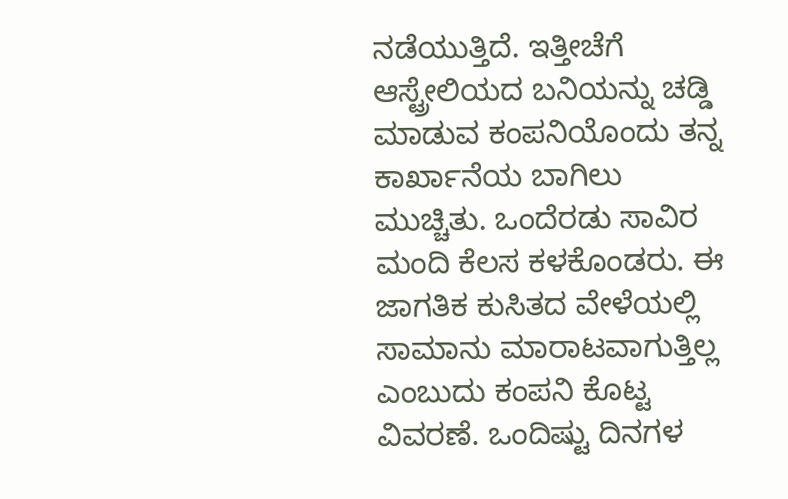ನಡೆಯುತ್ತಿದೆ. ಇತ್ತೀಚೆಗೆ ಆಸ್ಟ್ರೇಲಿಯದ ಬನಿಯನ್ನು ಚಡ್ಡಿ ಮಾಡುವ ಕಂಪನಿಯೊಂದು ತನ್ನ ಕಾರ್ಖಾನೆಯ ಬಾಗಿಲು ಮುಚ್ಚಿತು. ಒಂದೆರಡು ಸಾವಿರ ಮಂದಿ ಕೆಲಸ ಕಳಕೊಂಡರು. ಈ ಜಾಗತಿಕ ಕುಸಿತದ ವೇಳೆಯಲ್ಲಿ ಸಾಮಾನು ಮಾರಾಟವಾಗುತ್ತಿಲ್ಲ ಎಂಬುದು ಕಂಪನಿ ಕೊಟ್ಟ ವಿವರಣೆ. ಒಂದಿಷ್ಟು ದಿನಗಳ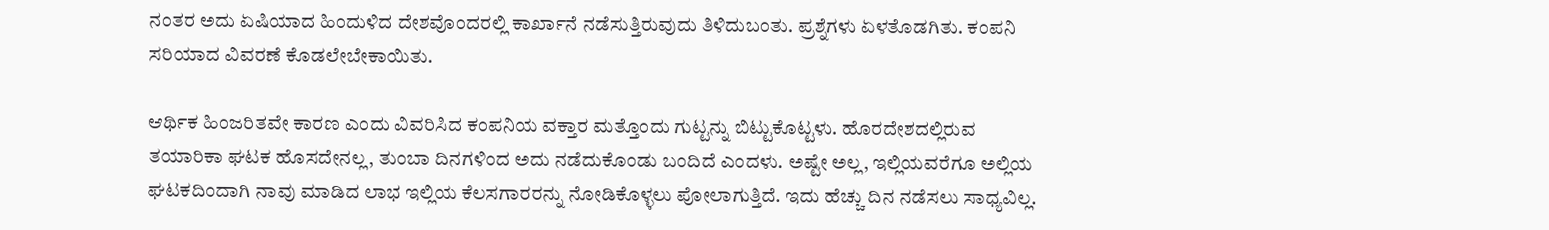ನಂತರ ಅದು ಏಷಿಯಾದ ಹಿಂದುಳಿದ ದೇಶವೊಂದರಲ್ಲಿ ಕಾರ್ಖಾನೆ ನಡೆಸುತ್ತಿರುವುದು ತಿಳಿದುಬಂತು. ಪ್ರಶ್ನೆಗಳು ಏಳತೊಡಗಿತು. ಕಂಪನಿ ಸರಿಯಾದ ವಿವರಣೆ ಕೊಡಲೇಬೇಕಾಯಿತು.

ಆರ್ಥಿಕ ಹಿಂಜರಿತವೇ ಕಾರಣ ಎಂದು ವಿವರಿಸಿದ ಕಂಪನಿಯ ವಕ್ತಾರ ಮತ್ತೊಂದು ಗುಟ್ಟನ್ನು ಬಿಟ್ಟುಕೊಟ್ಟಳು. ಹೊರದೇಶದಲ್ಲಿರುವ ತಯಾರಿಕಾ ಘಟಕ ಹೊಸದೇನಲ್ಲ, ತುಂಬಾ ದಿನಗಳಿಂದ ಅದು ನಡೆದುಕೊಂಡು ಬಂದಿದೆ ಎಂದಳು. ಅಷ್ಟೇ ಅಲ್ಲ, ಇಲ್ಲಿಯವರೆಗೂ ಅಲ್ಲಿಯ ಘಟಕದಿಂದಾಗಿ ನಾವು ಮಾಡಿದ ಲಾಭ ಇಲ್ಲಿಯ ಕೆಲಸಗಾರರನ್ನು ನೋಡಿಕೊಳ್ಳಲು ಪೋಲಾಗುತ್ತಿದೆ. ಇದು ಹೆಚ್ಚು ದಿನ ನಡೆಸಲು ಸಾಧ್ಯವಿಲ್ಲ.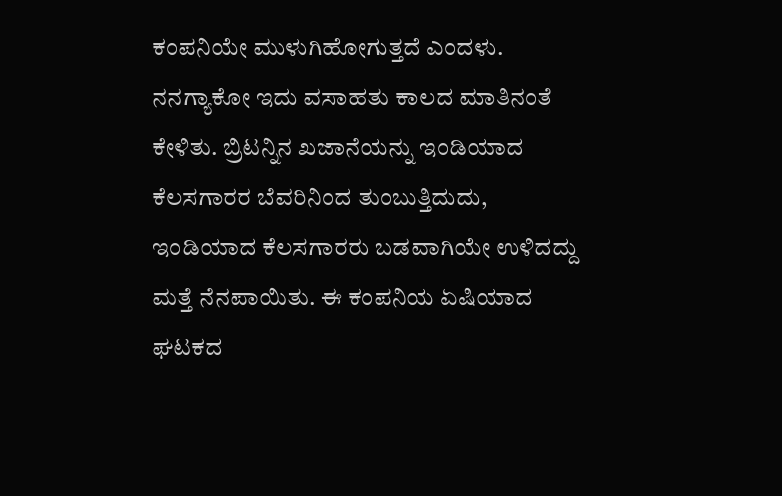ಕಂಪನಿಯೇ ಮುಳುಗಿಹೋಗುತ್ತದೆ ಎಂದಳು. ನನಗ್ಯಾಕೋ ಇದು ವಸಾಹತು ಕಾಲದ ಮಾತಿನಂತೆ ಕೇಳಿತು. ಬ್ರಿಟನ್ನಿನ ಖಜಾನೆಯನ್ನು ಇಂಡಿಯಾದ ಕೆಲಸಗಾರರ ಬೆವರಿನಿಂದ ತುಂಬುತ್ತಿದುದು, ಇಂಡಿಯಾದ ಕೆಲಸಗಾರರು ಬಡವಾಗಿಯೇ ಉಳಿದದ್ದು ಮತ್ತೆ ನೆನಪಾಯಿತು. ಈ ಕಂಪನಿಯ ಏಷಿಯಾದ ಘಟಕದ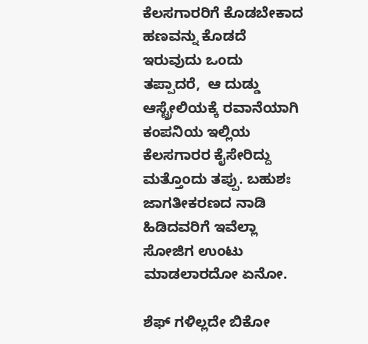ಕೆಲಸಗಾರರಿಗೆ ಕೊಡಬೇಕಾದ ಹಣವನ್ನು ಕೊಡದೆ ಇರುವುದು ಒಂದು ತಪ್ಪಾದರೆ,  ಆ ದುಡ್ಡು ಆಸ್ಟ್ರೇಲಿಯಕ್ಕೆ ರವಾನೆಯಾಗಿ ಕಂಪನಿಯ ಇಲ್ಲಿಯ ಕೆಲಸಗಾರರ ಕೈಸೇರಿದ್ದು ಮತ್ತೊಂದು ತಪ್ಪು. ಬಹುಶಃ ಜಾಗತೀಕರಣದ ನಾಡಿ ಹಿಡಿದವರಿಗೆ ಇವೆಲ್ಲಾ ಸೋಜಿಗ ಉಂಟು ಮಾಡಲಾರದೋ ಏನೋ.

ಶೆಫ್ ಗಳಿಲ್ಲದೇ ಬಿಕೋ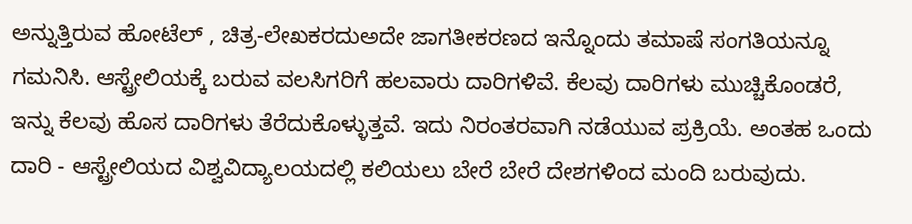ಅನ್ನುತ್ತಿರುವ ಹೋಟೆಲ್ , ಚಿತ್ರ-ಲೇಖಕರದುಅದೇ ಜಾಗತೀಕರಣದ ಇನ್ನೊಂದು ತಮಾಷೆ ಸಂಗತಿಯನ್ನೂ ಗಮನಿಸಿ. ಆಸ್ಟ್ರೇಲಿಯಕ್ಕೆ ಬರುವ ವಲಸಿಗರಿಗೆ ಹಲವಾರು ದಾರಿಗಳಿವೆ. ಕೆಲವು ದಾರಿಗಳು ಮುಚ್ಚಿಕೊಂಡರೆ, ಇನ್ನು ಕೆಲವು ಹೊಸ ದಾರಿಗಳು ತೆರೆದುಕೊಳ್ಳುತ್ತವೆ. ಇದು ನಿರಂತರವಾಗಿ ನಡೆಯುವ ಪ್ರಕ್ರಿಯೆ. ಅಂತಹ ಒಂದು ದಾರಿ - ಆಸ್ಟ್ರೇಲಿಯದ ವಿಶ್ವವಿದ್ಯಾಲಯದಲ್ಲಿ ಕಲಿಯಲು ಬೇರೆ ಬೇರೆ ದೇಶಗಳಿಂದ ಮಂದಿ ಬರುವುದು.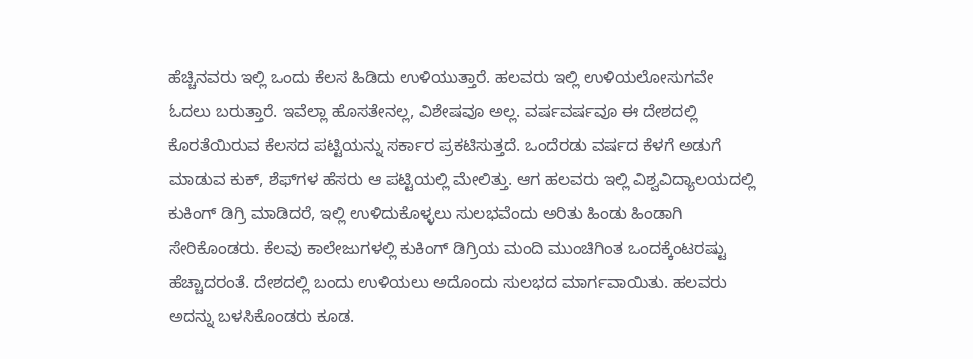ಹೆಚ್ಚಿನವರು ಇಲ್ಲಿ ಒಂದು ಕೆಲಸ ಹಿಡಿದು ಉಳಿಯುತ್ತಾರೆ. ಹಲವರು ಇಲ್ಲಿ ಉಳಿಯಲೋಸುಗವೇ ಓದಲು ಬರುತ್ತಾರೆ. ಇವೆಲ್ಲಾ ಹೊಸತೇನಲ್ಲ, ವಿಶೇಷವೂ ಅಲ್ಲ. ವರ್ಷವರ್ಷವೂ ಈ ದೇಶದಲ್ಲಿ ಕೊರತೆಯಿರುವ ಕೆಲಸದ ಪಟ್ಟಿಯನ್ನು ಸರ್ಕಾರ ಪ್ರಕಟಿಸುತ್ತದೆ. ಒಂದೆರಡು ವರ್ಷದ ಕೆಳಗೆ ಅಡುಗೆ ಮಾಡುವ ಕುಕ್, ಶೆಫ್‌ಗಳ ಹೆಸರು ಆ ಪಟ್ಟಿಯಲ್ಲಿ ಮೇಲಿತ್ತು. ಆಗ ಹಲವರು ಇಲ್ಲಿ ವಿಶ್ವವಿದ್ಯಾಲಯದಲ್ಲಿ ಕುಕಿಂಗ್ ಡಿಗ್ರಿ ಮಾಡಿದರೆ, ಇಲ್ಲಿ ಉಳಿದುಕೊಳ್ಳಲು ಸುಲಭವೆಂದು ಅರಿತು ಹಿಂಡು ಹಿಂಡಾಗಿ ಸೇರಿಕೊಂಡರು. ಕೆಲವು ಕಾಲೇಜುಗಳಲ್ಲಿ ಕುಕಿಂಗ್ ಡಿಗ್ರಿಯ ಮಂದಿ ಮುಂಚಿಗಿಂತ ಒಂದಕ್ಕೆಂಟರಷ್ಟು ಹೆಚ್ಚಾದರಂತೆ. ದೇಶದಲ್ಲಿ ಬಂದು ಉಳಿಯಲು ಅದೊಂದು ಸುಲಭದ ಮಾರ್ಗವಾಯಿತು. ಹಲವರು ಅದನ್ನು ಬಳಸಿಕೊಂಡರು ಕೂಡ.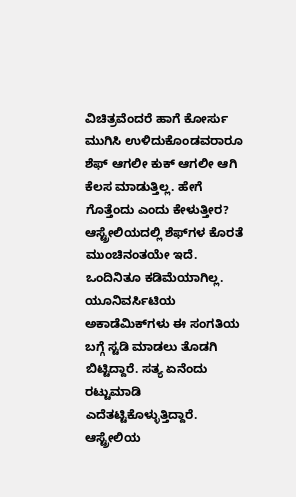ವಿಚಿತ್ರವೆಂದರೆ ಹಾಗೆ ಕೋರ್ಸು ಮುಗಿಸಿ ಉಳಿದುಕೊಂಡವರಾರೂ ಶೆಫ್ ಆಗಲೀ ಕುಕ್ ಆಗಲೀ ಆಗಿ ಕೆಲಸ ಮಾಡುತ್ತಿಲ್ಲ. ಹೇಗೆ ಗೊತ್ತೆಂದು ಎಂದು ಕೇಳುತ್ತೀರ? ಆಸ್ಟ್ರೇಲಿಯದಲ್ಲಿ ಶೆಫ್‌ಗಳ ಕೊರತೆ ಮುಂಚಿನಂತಯೇ ಇದೆ. ಒಂದಿನಿತೂ ಕಡಿಮೆಯಾಗಿಲ್ಲ. ಯೂನಿವರ್ಸಿಟಿಯ ಅಕಾಡೆಮಿಕ್‌ಗಳು ಈ ಸಂಗತಿಯ ಬಗ್ಗೆ ಸ್ಟಡಿ ಮಾಡಲು ತೊಡಗಿ ಬಿಟ್ಟಿದ್ದಾರೆ. ಸತ್ಯ ಏನೆಂದು ರಟ್ಟುಮಾಡಿ ಎದೆತಟ್ಟಿಕೊಳ್ಳುತ್ತಿದ್ದಾರೆ. ಆಸ್ಟ್ರೇಲಿಯ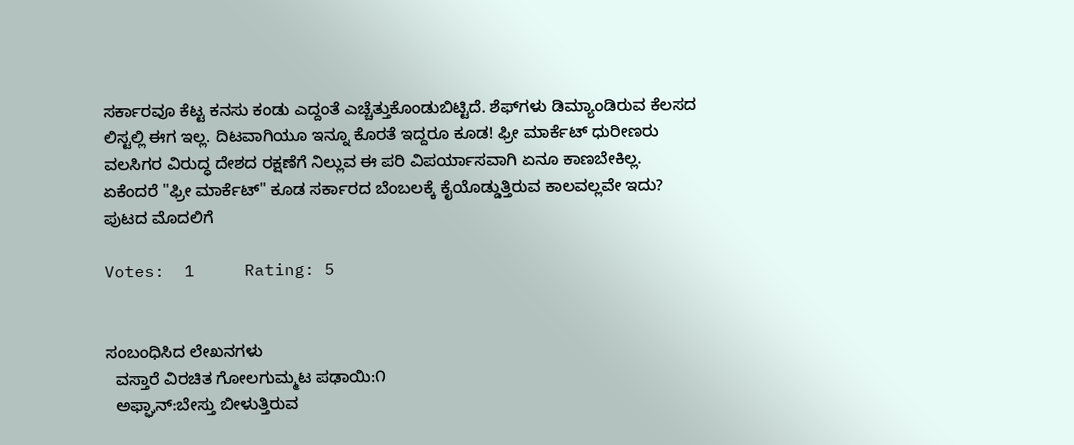ಸರ್ಕಾರವೂ ಕೆಟ್ಟ ಕನಸು ಕಂಡು ಎದ್ದಂತೆ ಎಚ್ಚೆತ್ತುಕೊಂಡುಬಿಟ್ಟಿದೆ. ಶೆಫ್‌ಗಳು ಡಿಮ್ಯಾಂಡಿರುವ ಕೆಲಸದ ಲಿಸ್ಟಲ್ಲಿ ಈಗ ಇಲ್ಲ. ದಿಟವಾಗಿಯೂ ಇನ್ನೂ ಕೊರತೆ ಇದ್ದರೂ ಕೂಡ! ಫ್ರೀ ಮಾರ್ಕೆಟ್ ಧುರೀಣರು ವಲಸಿಗರ ವಿರುದ್ಧ ದೇಶದ ರಕ್ಷಣೆಗೆ ನಿಲ್ಲುವ ಈ ಪರಿ ವಿಪರ್ಯಾಸವಾಗಿ ಏನೂ ಕಾಣಬೇಕಿಲ್ಲ. ಏಕೆಂದರೆ "ಫ್ರೀ ಮಾರ್ಕೆಟ್" ಕೂಡ ಸರ್ಕಾರದ ಬೆಂಬಲಕ್ಕೆ ಕೈಯೊಡ್ಡುತ್ತಿರುವ ಕಾಲವಲ್ಲವೇ ಇದು?
ಪುಟದ ಮೊದಲಿಗೆ

Votes:  1     Rating: 5


ಸಂಬಂಧಿಸಿದ ಲೇಖನಗಳು
  ವಸ್ತಾರೆ ವಿರಚಿತ ಗೋಲಗುಮ್ಮಟ ಪಢಾಯಿ:೧
  ಅಫ್ಘಾನ್:ಬೇಸ್ತು ಬೀಳುತ್ತಿರುವ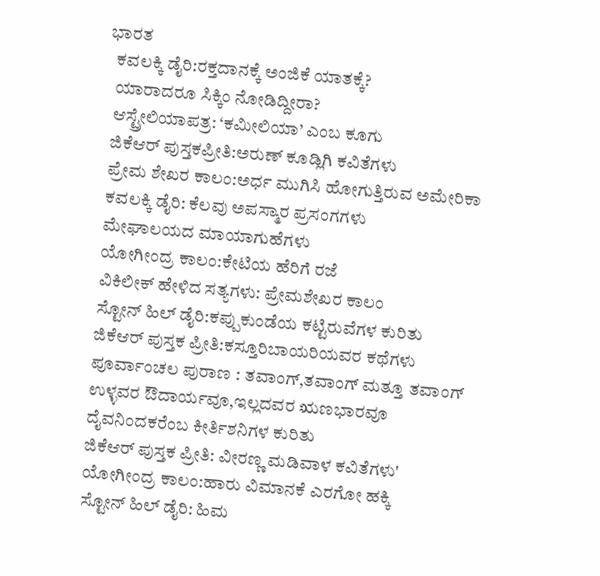ಭಾರತ
  ಕವಲಕ್ಕಿ ಡೈರಿ:ರಕ್ತದಾನಕ್ಕೆ ಅಂಜಿಕೆ ಯಾತಕ್ಕೆ?
  ಯಾರಾದರೂ ಸಿಕ್ಕಿಂ ನೋಡಿದ್ದೀರಾ?
  ಆಸ್ಟ್ರೇಲಿಯಾಪತ್ರ: ‘ಕಮೀಲಿಯಾ’ ಎಂಬ ಕೂಗು
  ಜಿಕೆಆರ್ ಪುಸ್ತಕಪ್ರೀತಿ:ಅರುಣ್ ಕೂಡ್ಲಿಗಿ ಕವಿತೆಗಳು
  ಪ್ರೇಮ ಶೇಖರ ಕಾಲಂ:ಅರ್ಧ ಮುಗಿಸಿ ಹೋಗುತ್ತಿರುವ ಅಮೇರಿಕಾ
  ಕವಲಕ್ಕಿ ಡೈರಿ: ಕೆಲವು ಅಪಸ್ಮಾರ ಪ್ರಸಂಗಗಳು
  ಮೇಘಾಲಯದ ಮಾಯಾಗುಹೆಗಳು
  ಯೋಗೀಂದ್ರ ಕಾಲಂ:ಕೇಟಿಯ ಹೆರಿಗೆ ರಜೆ
  ವಿಕಿಲೀಕ್ ಹೇಳಿದ ಸತ್ಯಗಳು: ಪ್ರೇಮಶೇಖರ ಕಾಲಂ
  ಸ್ಟೋನ್ ಹಿಲ್ ಡೈರಿ:ಕಪ್ಪುಕುಂಡೆಯ ಕಟ್ಟಿರುವೆಗಳ ಕುರಿತು
  ಜಿಕೆಆರ್ ಪುಸ್ತಕ ಪ್ರೀತಿ:ಕಸ್ತೂರಿಬಾಯರಿಯವರ ಕಥೆಗಳು
  ಪೂರ್ವಾಂಚಲ ಪುರಾಣ : ತವಾಂಗ್,ತವಾಂಗ್ ಮತ್ತೂ ತವಾಂಗ್
  ಉಳ್ಳವರ ಔದಾರ್ಯವೂ,ಇಲ್ಲದವರ ಋಣಭಾರವೂ
  ದೈವನಿಂದಕರೆಂಬ ಕೀರ್ತಿಶನಿಗಳ ಕುರಿತು
  ಜಿಕೆಆರ್ ಪುಸ್ತಕ ಪ್ರೀತಿ: ವೀರಣ್ಣ ಮಡಿವಾಳ ಕವಿತೆಗಳು'
  ಯೋಗೀಂದ್ರ ಕಾಲಂ:ಹಾರು ವಿಮಾನಕೆ ಎರಗೋ ಹಕ್ಕಿ
  ಸ್ಟೋನ್ ಹಿಲ್ ಡೈರಿ: ಹಿಮ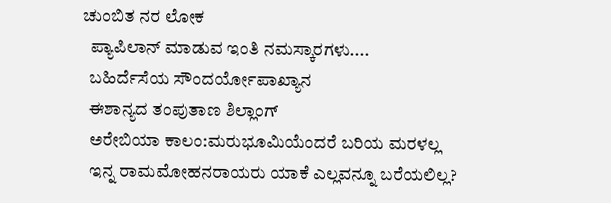ಚುಂಬಿತ ನರ ಲೋಕ
  ಪ್ಯಾಪಿಲಾನ್ ಮಾಡುವ ಇಂತಿ ನಮಸ್ಕಾರಗಳು....
  ಬಹಿರ್ದೆಸೆಯ ಸೌಂದರ್ಯೋಪಾಖ್ಯಾನ
  ಈಶಾನ್ಯದ ತಂಪುತಾಣ ಶಿಲ್ಲಾಂಗ್
  ಅರೇಬಿಯಾ ಕಾಲಂ:ಮರುಭೂಮಿಯೆಂದರೆ ಬರಿಯ ಮರಳಲ್ಲ
  ಇನ್ನ ರಾಮಮೋಹನರಾಯರು ಯಾಕೆ ಎಲ್ಲವನ್ನೂ ಬರೆಯಲಿಲ್ಲ?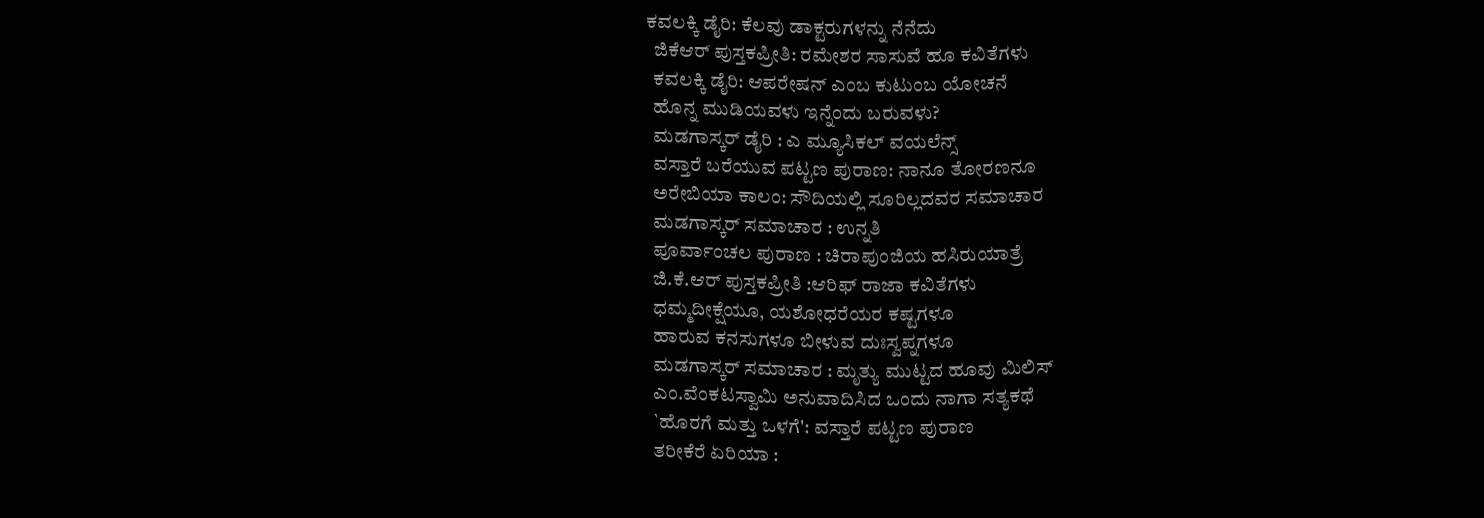ಕವಲಕ್ಕಿ ಡೈರಿ: ಕೆಲವು ಡಾಕ್ಟರುಗಳನ್ನು ನೆನೆದು
  ಜಿಕೆಆರ್ ಪುಸ್ತಕಪ್ರೀತಿ: ರಮೇಶರ ಸಾಸುವೆ ಹೂ ಕವಿತೆಗಳು
  ಕವಲಕ್ಕಿ ಡೈರಿ: ಆಪರೇಷನ್ ಎಂಬ ಕುಟುಂಬ ಯೋಚನೆ
  ಹೊನ್ನ ಮುಡಿಯವಳು ಇನ್ನೆಂದು ಬರುವಳು?
  ಮಡಗಾಸ್ಕರ್ ಡೈರಿ : ಎ ಮ್ಯೂಸಿಕಲ್ ವಯಲೆನ್ಸ್
  ವಸ್ತಾರೆ ಬರೆಯುವ ಪಟ್ಟಣ ಪುರಾಣ: ನಾನೂ ತೋರಣನೂ
  ಅರೇಬಿಯಾ ಕಾಲಂ: ಸೌದಿಯಲ್ಲಿ ಸೂರಿಲ್ಲದವರ ಸಮಾಚಾರ
  ಮಡಗಾಸ್ಕರ್ ಸಮಾಚಾರ : ಉನ್ನತಿ
  ಪೂರ್ವಾಂಚಲ ಪುರಾಣ : ಚಿರಾಪುಂಜಿಯ ಹಸಿರುಯಾತ್ರೆ
  ಜಿ.ಕೆ.ಆರ್ ಪುಸ್ತಕಪ್ರೀತಿ :ಆರಿಫ್ ರಾಜಾ ಕವಿತೆಗಳು
  ಧಮ್ಮದೀಕ್ಷೆಯೂ, ಯಶೋಧರೆಯರ ಕಷ್ಟಗಳೂ
  ಹಾರುವ ಕನಸುಗಳೂ ಬೀಳುವ ದುಃಸ್ವಪ್ನಗಳೂ
  ಮಡಗಾಸ್ಕರ್ ಸಮಾಚಾರ : ಮೃತ್ಯು ಮುಟ್ಟದ ಹೂವು ಮಿಲಿಸ್
  ಎಂ.ವೆಂಕಟಸ್ವಾಮಿ ಅನುವಾದಿಸಿದ ಒಂದು ನಾಗಾ ಸತ್ಯಕಥೆ
  `ಹೊರಗೆ ಮತ್ತು ಒಳಗೆ': ವಸ್ತಾರೆ ಪಟ್ಟಣ ಪುರಾಣ
  ತರೀಕೆರೆ ಏರಿಯಾ :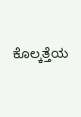ಕೊಲ್ಕತ್ತೆಯ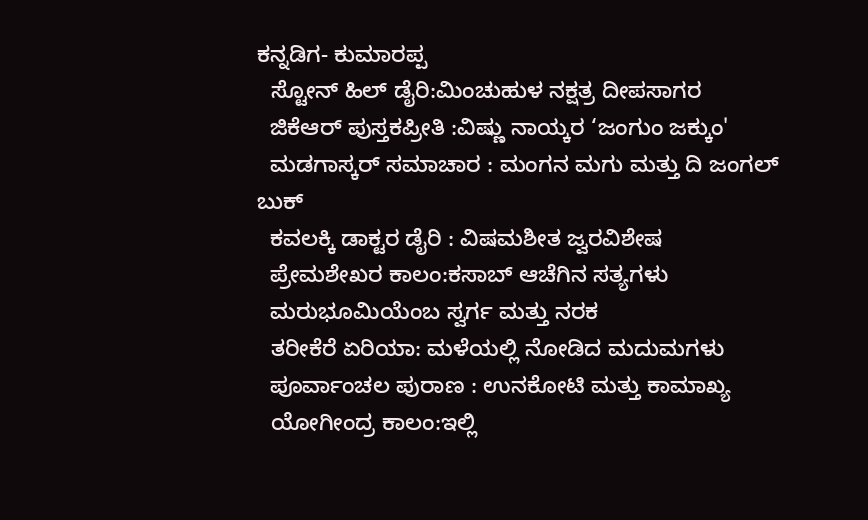ಕನ್ನಡಿಗ- ಕುಮಾರಪ್ಪ
  ಸ್ಟೋನ್ ಹಿಲ್ ಡೈರಿ:ಮಿಂಚುಹುಳ ನಕ್ಷತ್ರ ದೀಪಸಾಗರ
  ಜಿಕೆಆರ್ ಪುಸ್ತಕಪ್ರೀತಿ :ವಿಷ್ಣು ನಾಯ್ಕರ ‘ಜಂಗುಂ ಜಕ್ಕುಂ'
  ಮಡಗಾಸ್ಕರ್ ಸಮಾಚಾರ : ಮಂಗನ ಮಗು ಮತ್ತು ದಿ ಜಂಗಲ್ ಬುಕ್
  ಕವಲಕ್ಕಿ ಡಾಕ್ಟರ ಡೈರಿ : ವಿಷಮಶೀತ ಜ್ವರವಿಶೇಷ
  ಪ್ರೇಮಶೇಖರ ಕಾಲಂ:ಕಸಾಬ್ ಆಚೆಗಿನ ಸತ್ಯಗಳು
  ಮರುಭೂಮಿಯೆಂಬ ಸ್ವರ್ಗ ಮತ್ತು ನರಕ
  ತರೀಕೆರೆ ಏರಿಯಾ: ಮಳೆಯಲ್ಲಿ ನೋಡಿದ ಮದುಮಗಳು
  ಪೂರ್ವಾಂಚಲ ಪುರಾಣ : ಉನಕೋಟಿ ಮತ್ತು ಕಾಮಾಖ್ಯ
  ಯೋಗೀಂದ್ರ ಕಾಲಂ:ಇಲ್ಲಿ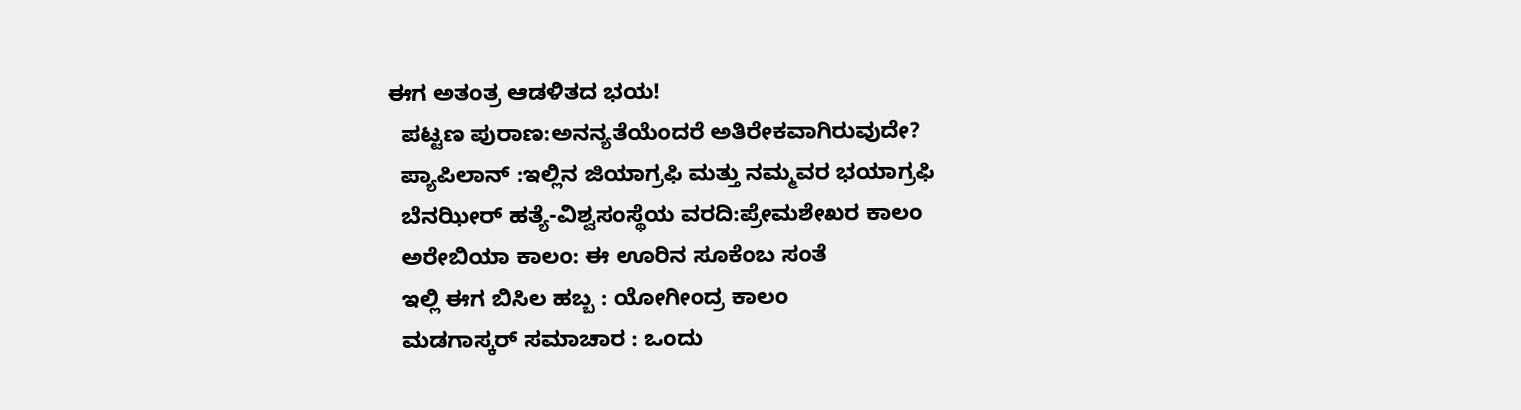ಈಗ ಅತಂತ್ರ ಆಡಳಿತದ ಭಯ!
  ಪಟ್ಟಣ ಪುರಾಣ:ಅನನ್ಯತೆಯೆಂದರೆ ಅತಿರೇಕವಾಗಿರುವುದೇ?
  ಪ್ಯಾಪಿಲಾನ್ :ಇಲ್ಲಿನ ಜಿಯಾಗ್ರಫಿ ಮತ್ತು ನಮ್ಮವರ ಭಯಾಗ್ರಫಿ
  ಬೆನಝೀರ್ ಹತ್ಯೆ-ವಿಶ್ವಸಂಸ್ಥೆಯ ವರದಿ:ಪ್ರೇಮಶೇಖರ ಕಾಲಂ
  ಅರೇಬಿಯಾ ಕಾಲಂ: ಈ ಊರಿನ ಸೂಕೆಂಬ ಸಂತೆ
  ಇಲ್ಲಿ ಈಗ ಬಿಸಿಲ ಹಬ್ಬ : ಯೋಗೀಂದ್ರ ಕಾಲಂ
  ಮಡಗಾಸ್ಕರ್ ಸಮಾಚಾರ : ಒಂದು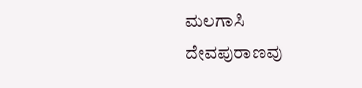ಮಲಗಾಸಿ ದೇವಪುರಾಣವು